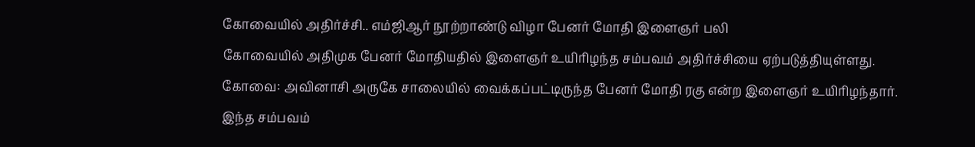கோவையில் அதிர்ச்சி.. எம்ஜிஆர் நூற்றாண்டு விழா பேனர் மோதி இளைஞர் பலி
கோவையில் அதிமுக பேனர் மோதியதில் இளைஞர் உயிரிழந்த சம்பவம் அதிர்ச்சியை ஏற்படுத்தியுள்ளது.
கோவை: அவினாசி அருகே சாலையில் வைக்கப்பட்டிருந்த பேனர் மோதி ரகு என்ற இளைஞர் உயிரிழந்தார். இந்த சம்பவம்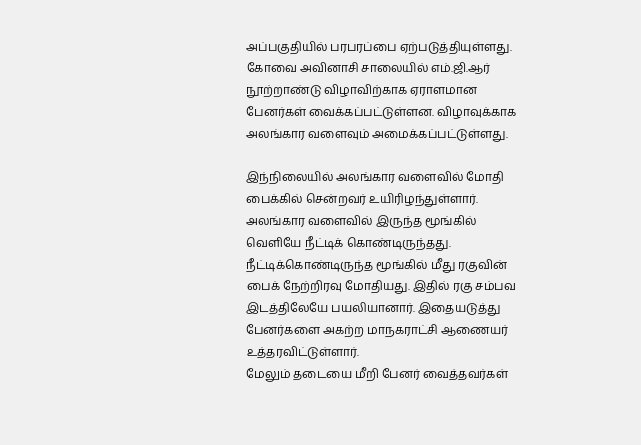அப்பகுதியில் பரபரப்பை ஏற்படுத்தியுள்ளது.
கோவை அவினாசி சாலையில் எம்.ஜி.ஆர் நூற்றாண்டு விழாவிற்காக ஏராளமான பேனர்கள் வைக்கப்பட்டுள்ளன. விழாவுக்காக அலங்கார வளைவும் அமைக்கப்பட்டுள்ளது.

இந்நிலையில் அலங்கார வளைவில் மோதி பைக்கில் சென்றவர் உயிரிழந்துள்ளார். அலங்கார வளைவில் இருந்த மூங்கில் வெளியே நீட்டிக் கொண்டிருந்தது.
நீட்டிக்கொண்டிருந்த மூங்கில் மீது ரகுவின் பைக் நேற்றிரவு மோதியது. இதில் ரகு சம்பவ இடத்திலேயே பயலியானார். இதையடுத்து பேனர்களை அகற்ற மாநகராட்சி ஆணையர் உத்தரவிட்டுள்ளார்.
மேலும் தடையை மீறி பேனர் வைத்தவர்கள்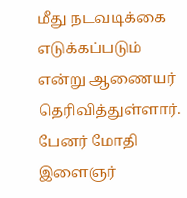மீது நடவடிக்கை எடுக்கப்படும் என்று ஆணையர் தெரிவித்துள்ளார். பேனர் மோதி இளைஞர்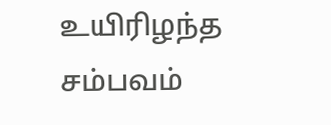உயிரிழந்த சம்பவம்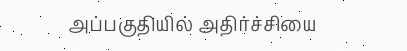அப்பகுதியில் அதிர்ச்சியை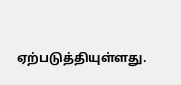ஏற்படுத்தியுள்ளது.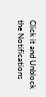Click it and Unblock the Notifications